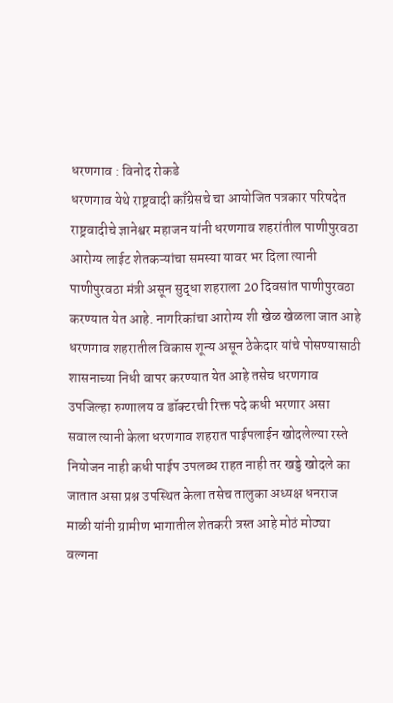धरणगाव : विनोद रोकडे
धरणगाव येथे राष्ट्रवादी काँग्रेसचे चा आयोजित पत्रकार परिषदेत राष्ट्रवादीचे ज्ञानेश्वर महाजन यांनी धरणगाव शहरांतील पाणीपुरवठा आरोग्य लाईट शेतकऱ्यांचा समस्या यावर भर दिला त्यानी पाणीपुरवठा मंत्री असून सुद्धा शहराला 20 दिवसांत पाणीपुरवठा करण्यात येत आहे. नागरिकांचा आरोग्य शी खेळ खेळला जात आहे धरणगाव शहरातील विकास शून्य असून ठेकेदार यांचे पोसण्यासाठी शासनाच्या निधी वापर करण्यात येत आहे तसेच धरणगाव उपजिल्हा रुग्णालय व डॉक्टरची रिक्त पदे कधी भरणार असा सवाल त्यानी केला धरणगाव शहरात पाईपलाईन खोदलेल्या रस्ते नियोजन नाही कधी पाईप उपलब्ध राहत नाही तर खड्डे खोदले का जातात असा प्रश्न उपस्थित केला तसेच तालुका अध्यक्ष धनराज माळी यांनी ग्रामीण भागातील शेतकरी त्रस्त आहे मोठं मोठ्या वल्गना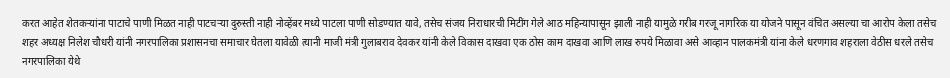करत आहेत शेतकऱ्यांना पाटाचे पाणी मिळत नाही पाटचऱ्या दुरुस्ती नाही नोव्हेंबर मध्ये पाटला पाणी सोडण्यात यावे, तसेच संजय निराधारची मिटींग गेले आठ महिन्यापासून झाली नाही यामुळे गरीब गरजू नागरिक या योजने पासून वंचित असल्या चा आरोप केला तसेच शहर अध्यक्ष निलेश चौधरी यांनी नगरपालिका प्रशासनचा समाचार घेतला यावेळी त्यानी माजी मंत्री गुलाबराव देवकर यांनी केले विकास दाखवा एक ठोस काम दाखवा आणि लाख रुपये मिळावा असे आव्हान पालकमंत्री यांना केले धरणगाव शहराला वेठीस धरले तसेच नगरपालिका येथे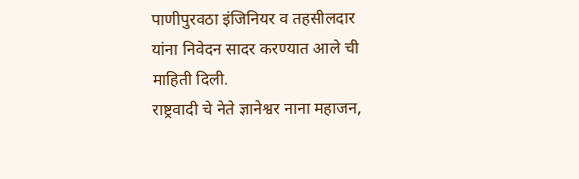पाणीपुरवठा इंजिनियर व तहसीलदार यांना निवेदन सादर करण्यात आले ची माहिती दिली.
राष्ट्रवादी चे नेते ज्ञानेश्वर नाना महाजन,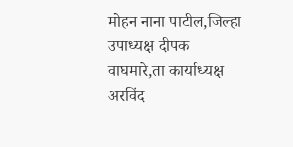मोहन नाना पाटील,जिल्हा उपाध्यक्ष दीपक वाघमारे,ता कार्याध्यक्ष अरविंद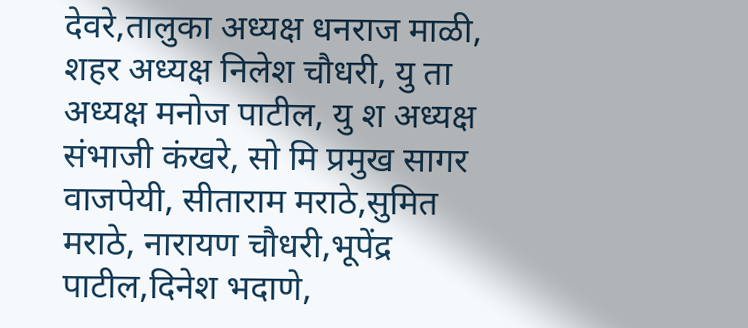देवरे,तालुका अध्यक्ष धनराज माळी, शहर अध्यक्ष निलेश चौधरी, यु ता अध्यक्ष मनोज पाटील, यु श अध्यक्ष संभाजी कंखरे, सो मि प्रमुख सागर वाजपेयी, सीताराम मराठे,सुमित मराठे, नारायण चौधरी,भूपेंद्र पाटील,दिनेश भदाणे,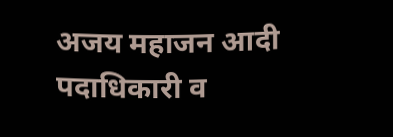अजय महाजन आदी पदाधिकारी व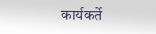कार्यकर्ते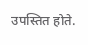उपस्तित होते.